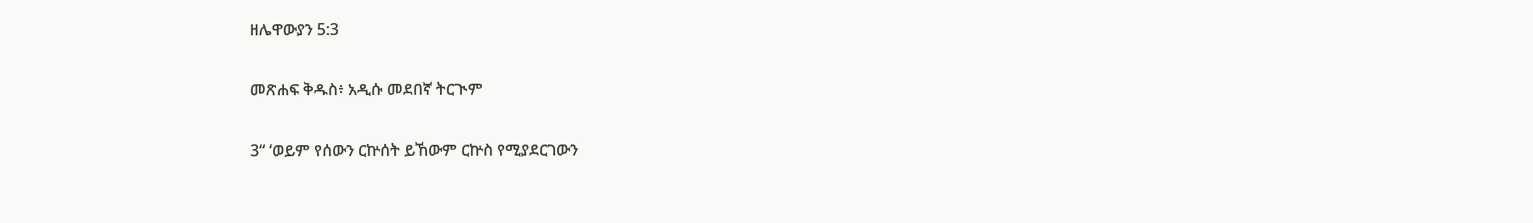ዘሌዋውያን 5:3

መጽሐፍ ቅዱስ፥ አዲሱ መደበኛ ትርጒም

3“ ‘ወይም የሰውን ርኵሰት ይኸውም ርኵስ የሚያደርገውን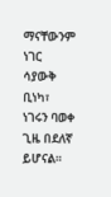ማናቸውንም ነገር ሳያውቅ ቢነካ፣ ነገሩን ባወቀ ጊዜ በደለኛ ይሆናል።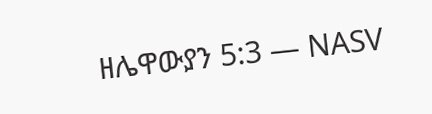ዘሌዋውያን 5:3 — NASV